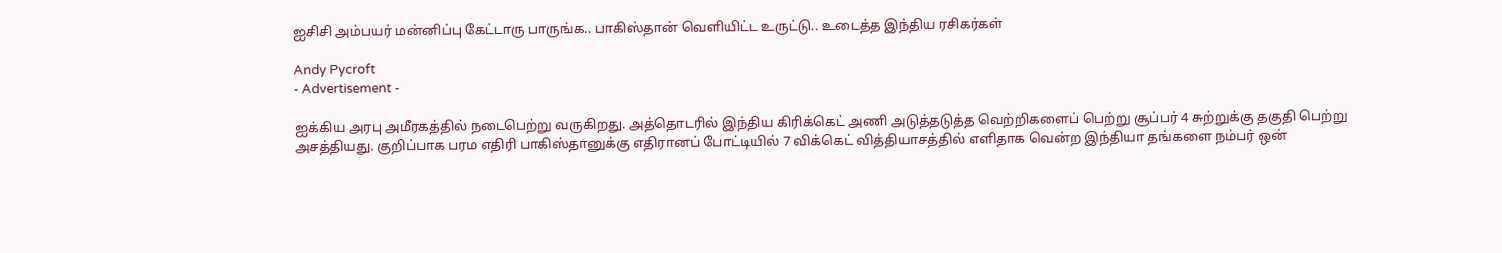ஐசிசி அம்பயர் மன்னிப்பு கேட்டாரு பாருங்க.. பாகிஸ்தான் வெளியிட்ட உருட்டு.. உடைத்த இந்திய ரசிகர்கள்

Andy Pycroft
- Advertisement -

ஐக்கிய அரபு அமீரகத்தில் நடைபெற்று வருகிறது. அத்தொடரில் இந்திய கிரிக்கெட் அணி அடுத்தடுத்த வெற்றிகளைப் பெற்று சூப்பர் 4 சுற்றுக்கு தகுதி பெற்று அசத்தியது. குறிப்பாக பரம எதிரி பாகிஸ்தானுக்கு எதிரானப் போட்டியில் 7 விக்கெட் வித்தியாசத்தில் எளிதாக வென்ற இந்தியா தங்களை நம்பர் ஒன்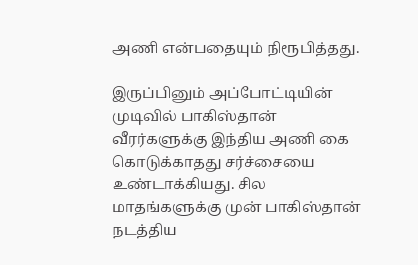அணி என்பதையும் நிரூபித்தது.

இருப்பினும் அப்போட்டியின் முடிவில் பாகிஸ்தான் வீரர்களுக்கு இந்திய அணி கை கொடுக்காதது சர்ச்சையை உண்டாக்கியது. சில மாதங்களுக்கு முன் பாகிஸ்தான் நடத்திய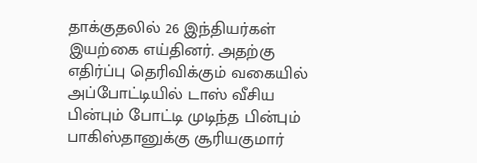தாக்குதலில் 26 இந்தியர்கள் இயற்கை எய்தினர். அதற்கு எதிர்ப்பு தெரிவிக்கும் வகையில் அப்போட்டியில் டாஸ் வீசிய பின்பும் போட்டி முடிந்த பின்பும் பாகிஸ்தானுக்கு சூரியகுமார்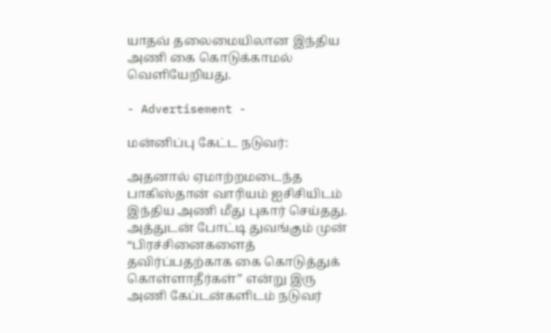யாதவ் தலைமையிலான இந்திய அணி கை கொடுக்காமல் வெளியேறியது.

- Advertisement -

மன்னிப்பு கேட்ட நடுவர்:

அதனால் ஏமாற்றமடைந்த பாகிஸ்தான் வாரியம் ஐசிசியிடம் இந்திய அணி மீது புகார் செய்தது. அத்துடன் போட்டி துவங்கும் முன் “பிரச்சினைகளைத் தவிர்ப்பதற்காக கை கொடுத்துக் கொள்ளாதீர்கள்” என்று இரு அணி கேப்டன்களிடம் நடுவர்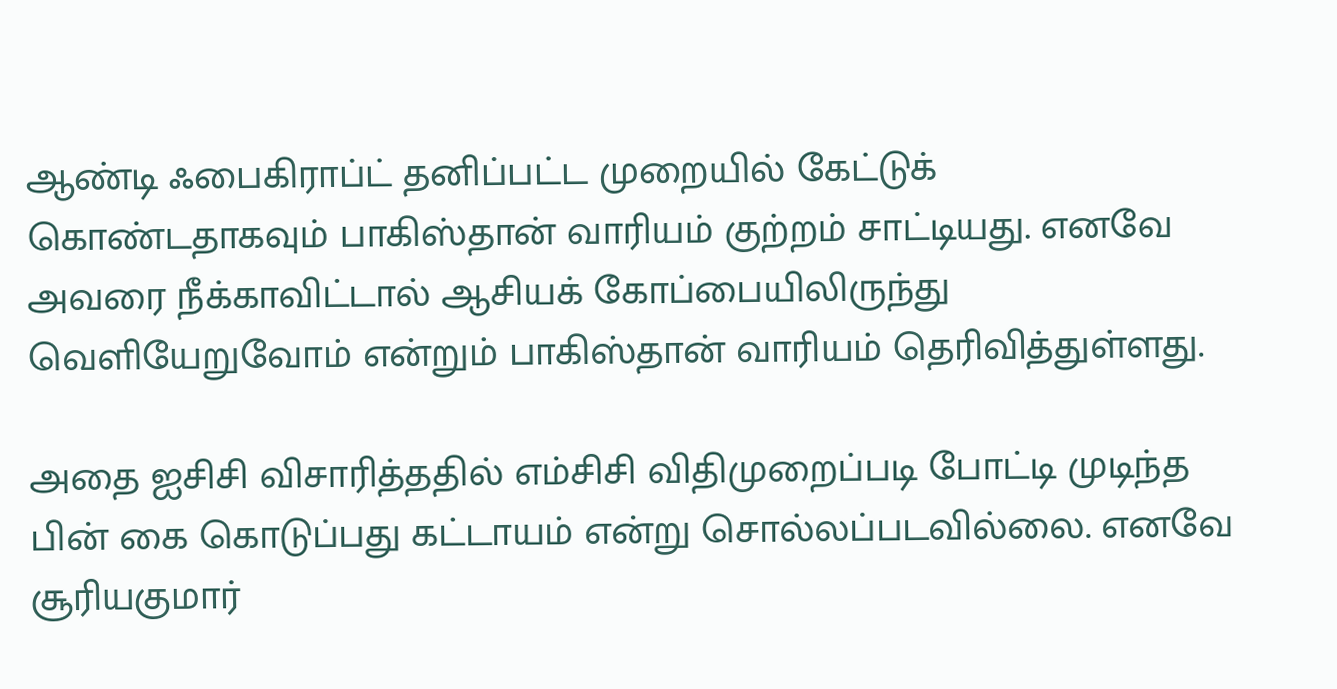ஆண்டி ஃபைகிராப்ட் தனிப்பட்ட முறையில் கேட்டுக் கொண்டதாகவும் பாகிஸ்தான் வாரியம் குற்றம் சாட்டியது. எனவே அவரை நீக்காவிட்டால் ஆசியக் கோப்பையிலிருந்து வெளியேறுவோம் என்றும் பாகிஸ்தான் வாரியம் தெரிவித்துள்ளது.

அதை ஐசிசி விசாரித்ததில் எம்சிசி விதிமுறைப்படி போட்டி முடிந்த பின் கை கொடுப்பது கட்டாயம் என்று சொல்லப்படவில்லை. எனவே சூரியகுமார்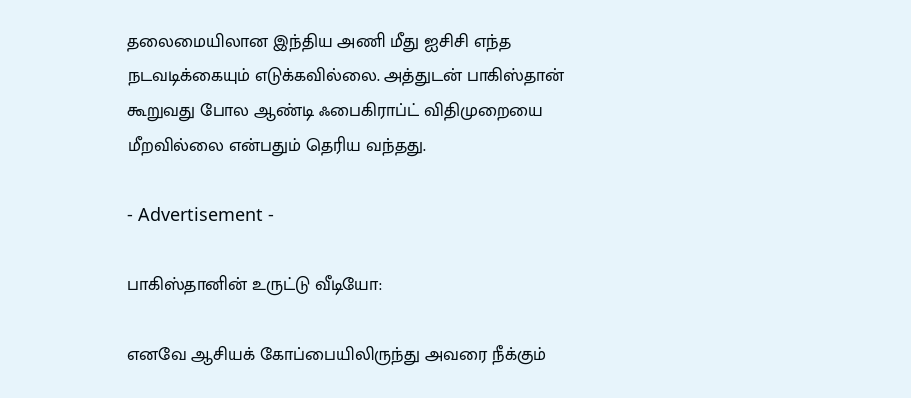தலைமையிலான இந்திய அணி மீது ஐசிசி எந்த நடவடிக்கையும் எடுக்கவில்லை. அத்துடன் பாகிஸ்தான் கூறுவது போல ஆண்டி ஃபைகிராப்ட் விதிமுறையை மீறவில்லை என்பதும் தெரிய வந்தது.

- Advertisement -

பாகிஸ்தானின் உருட்டு வீடியோ:

எனவே ஆசியக் கோப்பையிலிருந்து அவரை நீக்கும்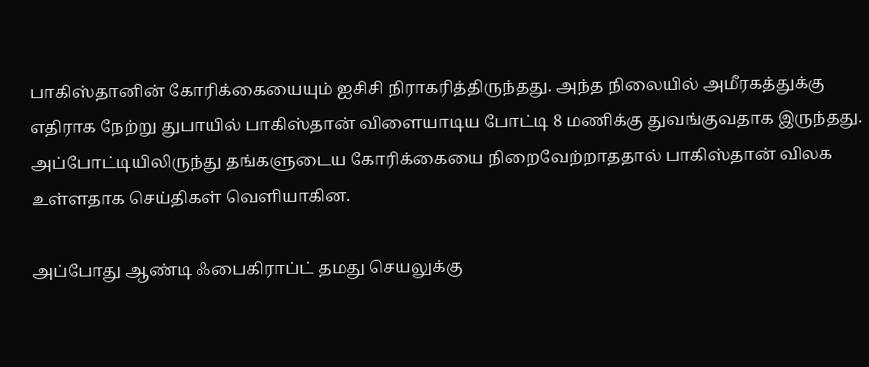பாகிஸ்தானின் கோரிக்கையையும் ஐசிசி நிராகரித்திருந்தது. அந்த நிலையில் அமீரகத்துக்கு எதிராக நேற்று துபாயில் பாகிஸ்தான் விளையாடிய போட்டி 8 மணிக்கு துவங்குவதாக இருந்தது. அப்போட்டியிலிருந்து தங்களுடைய கோரிக்கையை நிறைவேற்றாததால் பாகிஸ்தான் விலக உள்ளதாக செய்திகள் வெளியாகின.

அப்போது ஆண்டி ஃபைகிராப்ட் தமது செயலுக்கு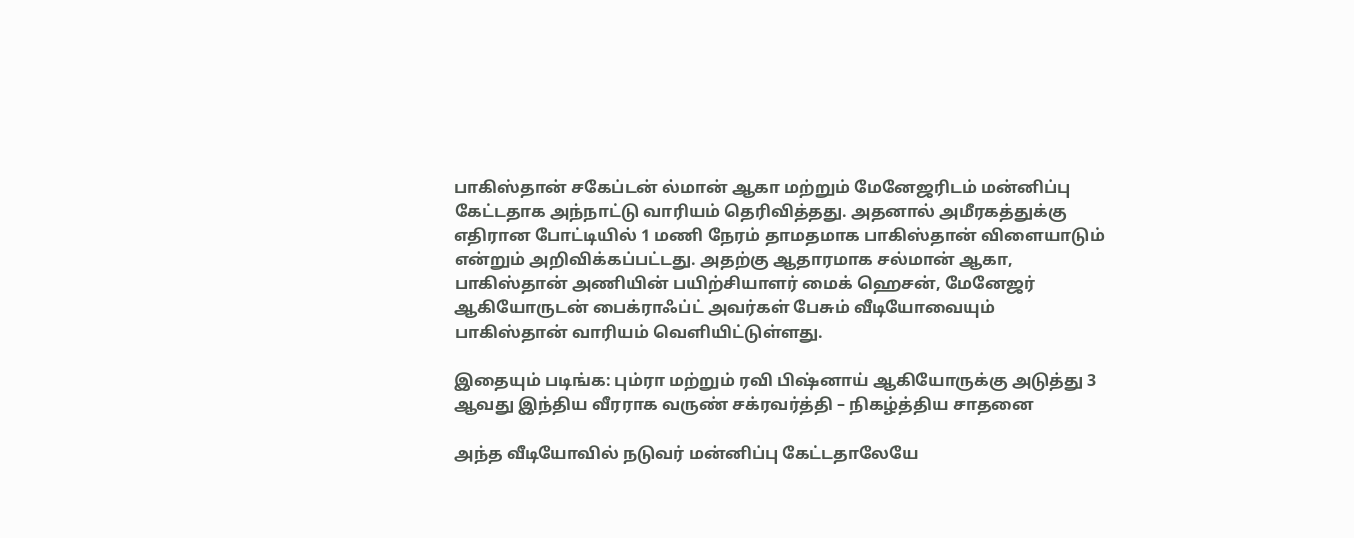பாகிஸ்தான் சகேப்டன் ல்மான் ஆகா மற்றும் மேனேஜரிடம் மன்னிப்பு கேட்டதாக அந்நாட்டு வாரியம் தெரிவித்தது. அதனால் அமீரகத்துக்கு எதிரான போட்டியில் 1 மணி நேரம் தாமதமாக பாகிஸ்தான் விளையாடும் என்றும் அறிவிக்கப்பட்டது. அதற்கு ஆதாரமாக சல்மான் ஆகா, பாகிஸ்தான் அணியின் பயிற்சியாளர் மைக் ஹெசன், மேனேஜர் ஆகியோருடன் பைக்ராஃப்ட் அவர்கள் பேசும் வீடியோவையும் பாகிஸ்தான் வாரியம் வெளியிட்டுள்ளது.

இதையும் படிங்க: பும்ரா மற்றும் ரவி பிஷ்னாய் ஆகியோருக்கு அடுத்து 3 ஆவது இந்திய வீரராக வருண் சக்ரவர்த்தி – நிகழ்த்திய சாதனை

அந்த வீடியோவில் நடுவர் மன்னிப்பு கேட்டதாலேயே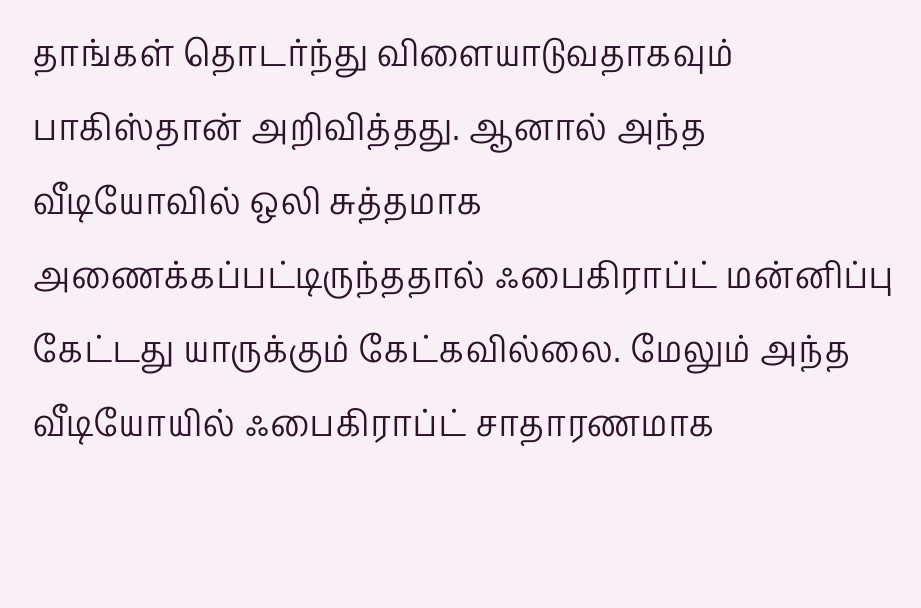தாங்கள் தொடர்ந்து விளையாடுவதாகவும் பாகிஸ்தான் அறிவித்தது. ஆனால் அந்த வீடியோவில் ஒலி சுத்தமாக அணைக்கப்பட்டிருந்ததால் ஃபைகிராப்ட் மன்னிப்பு கேட்டது யாருக்கும் கேட்கவில்லை. மேலும் அந்த வீடியோயில் ஃபைகிராப்ட் சாதாரணமாக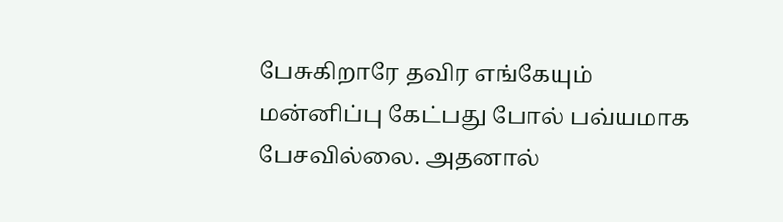பேசுகிறாரே தவிர எங்கேயும் மன்னிப்பு கேட்பது போல் பவ்யமாக பேசவில்லை. அதனால்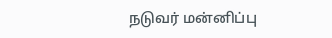நடுவர் மன்னிப்பு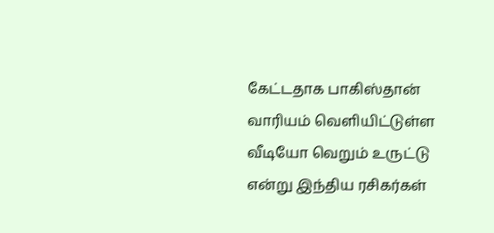கேட்டதாக பாகிஸ்தான் வாரியம் வெளியிட்டுள்ள வீடியோ வெறும் உருட்டு என்று இந்திய ரசிகர்கள்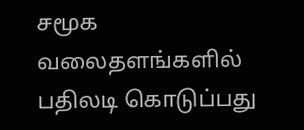சமூக வலைதளங்களில் பதிலடி கொடுப்பது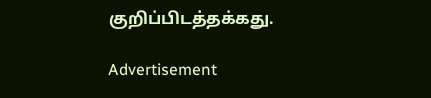குறிப்பிடத்தக்கது.

Advertisement